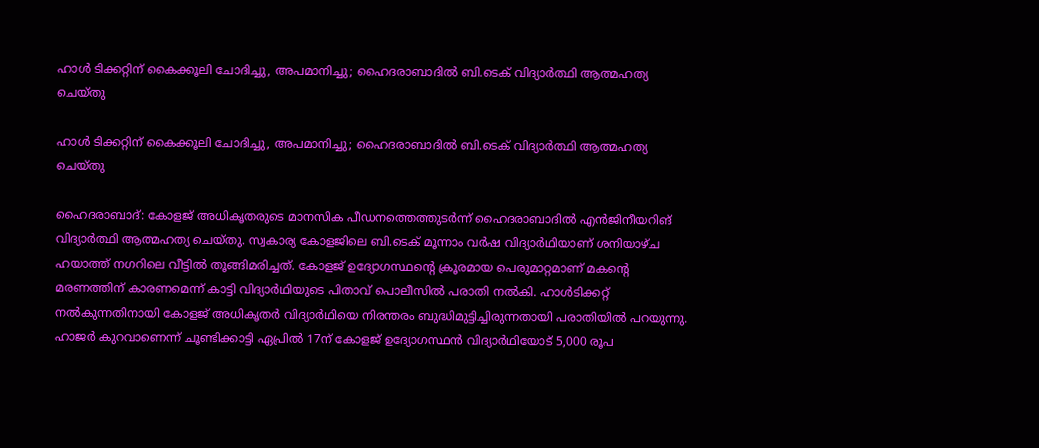ഹാൾ ടിക്കറ്റിന് കൈക്കൂലി ചോദിച്ചു, അപമാനിച്ചു; ഹൈദരാബാദിൽ ബി.ടെക് വിദ്യാർത്ഥി ആത്മഹത്യ ചെയ്തു

ഹാൾ ടിക്കറ്റിന് കൈക്കൂലി ചോദിച്ചു, അപമാനിച്ചു; ഹൈദരാബാദിൽ ബി.ടെക് വിദ്യാർത്ഥി ആത്മഹത്യ ചെയ്തു

ഹൈദരാബാദ്: കോളജ് അധികൃതരുടെ മാനസിക പീഡനത്തെത്തുടർന്ന് ഹൈദരാബാദിൽ എൻജിനീയറിങ് വിദ്യാർത്ഥി ആത്മഹത്യ ചെയ്തു. സ്വകാര്യ കോളജിലെ ബി.ടെക് മൂന്നാം വർഷ വിദ്യാർഥിയാണ് ശനിയാഴ്ച ഹയാത്ത് നഗറിലെ വീട്ടിൽ തൂങ്ങിമരിച്ചത്. കോളജ് ഉദ്യോഗസ്ഥന്റെ ക്രൂരമായ പെരുമാറ്റമാണ് മകന്റെ മരണത്തിന് കാരണമെന്ന് കാട്ടി വിദ്യാർഥിയുടെ പിതാവ് പൊലീസിൽ പരാതി നൽകി. ഹാൾടിക്കറ്റ് നൽകുന്നതിനായി കോളജ് അധികൃതർ വിദ്യാർഥിയെ നിരന്തരം ബുദ്ധിമുട്ടിച്ചിരുന്നതായി പരാതിയിൽ പറയുന്നു. ഹാജർ കുറവാണെന്ന് ചൂണ്ടിക്കാട്ടി ഏപ്രിൽ 17ന് കോളജ് ഉദ്യോഗസ്ഥൻ വിദ്യാർഥിയോട് 5,000 രൂപ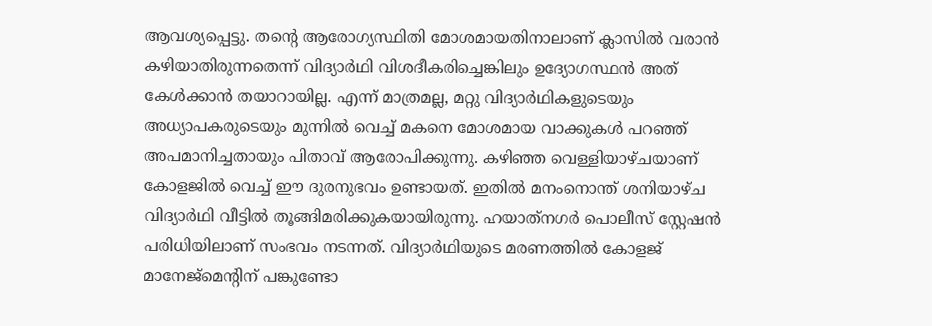ആവശ്യപ്പെട്ടു. തന്റെ ആരോഗ്യസ്ഥിതി മോശമായതിനാലാണ് ക്ലാസിൽ വരാൻ കഴിയാതിരുന്നതെന്ന് വിദ്യാർഥി വിശദീകരിച്ചെങ്കിലും ഉദ്യോഗസ്ഥൻ അത് കേൾക്കാൻ തയാറായില്ല. എന്ന് മാത്രമല്ല, മറ്റു വിദ്യാർഥികളുടെയും അധ്യാപകരുടെയും മുന്നിൽ വെച്ച് മകനെ മോശമായ വാക്കുകൾ പറഞ്ഞ് അപമാനിച്ചതായും പിതാവ് ആരോപിക്കുന്നു. കഴിഞ്ഞ വെള്ളിയാഴ്ചയാണ് കോളജിൽ വെച്ച് ഈ ദുരനുഭവം ഉണ്ടായത്. ഇതിൽ മനംനൊന്ത് ശനിയാഴ്ച വിദ്യാർഥി വീട്ടിൽ തൂങ്ങിമരിക്കുകയായിരുന്നു. ഹയാത്‌നഗർ പൊലീസ് സ്റ്റേഷൻ പരിധിയിലാണ് സംഭവം നടന്നത്. വിദ്യാർഥിയുടെ മരണത്തിൽ കോളജ് മാനേജ്‌മെന്റിന് പങ്കുണ്ടോ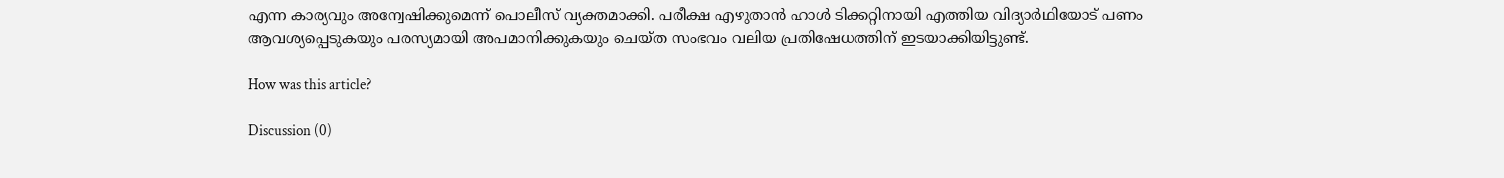എന്ന കാര്യവും അന്വേഷിക്കുമെന്ന് പൊലീസ് വ്യക്തമാക്കി. പരീക്ഷ എഴുതാൻ ഹാൾ ടിക്കറ്റിനായി എത്തിയ വിദ്യാർഥിയോട് പണം ആവശ്യപ്പെടുകയും പരസ്യമായി അപമാനിക്കുകയും ചെയ്ത സംഭവം വലിയ പ്രതിഷേധത്തിന് ഇടയാക്കിയിട്ടുണ്ട്.

How was this article?

Discussion (0)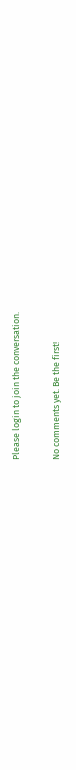Please login to join the conversation.

No comments yet. Be the first!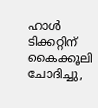ഹാൾ ടിക്കറ്റിന് കൈക്കൂലി ചോദിച്ചു,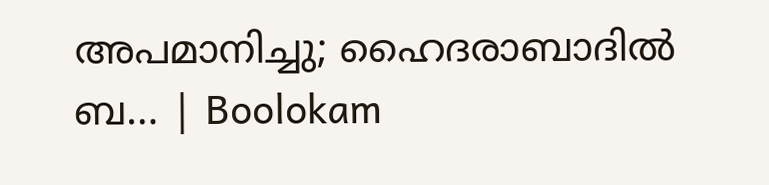അപമാനിച്ചു; ഹൈദരാബാദിൽ ബ… | Boolokam